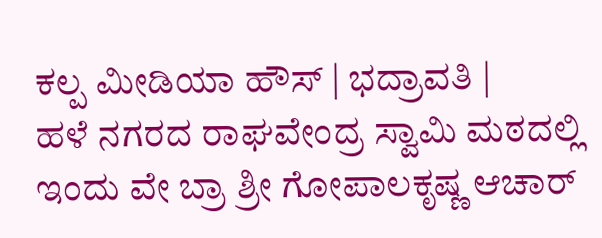ಕಲ್ಪ ಮೀಡಿಯಾ ಹೌಸ್ | ಭದ್ರಾವತಿ |
ಹಳೆ ನಗರದ ರಾಘವೇಂದ್ರ ಸ್ವಾಮಿ ಮಠದಲ್ಲಿ ಇಂದು ವೇ ಬ್ರಾ ಶ್ರೀ ಗೋಪಾಲಕೃಷ್ಣ ಆಚಾರ್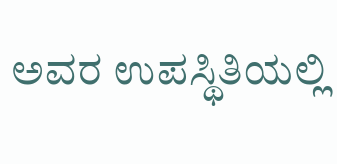ಅವರ ಉಪಸ್ಥಿತಿಯಲ್ಲಿ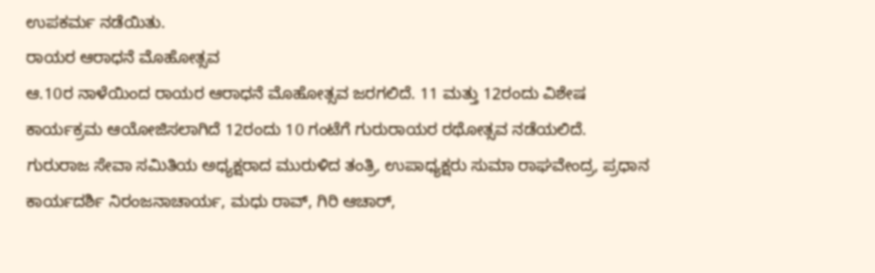ಉಪಕರ್ಮ ನಡೆಯಿತು.
ರಾಯರ ಆರಾಧನೆ ಮೊಹೋತ್ಸವ
ಆ.10ರ ನಾಳೆಯಿಂದ ರಾಯರ ಆರಾಧನೆ ಮೊಹೋತ್ಸವ ಜರಗಲಿದೆ. 11 ಮತ್ತು 12ರಂದು ವಿಶೇಷ ಕಾರ್ಯಕ್ರಮ ಆಯೋಜಿಸಲಾಗಿದೆ 12ರಂದು 10 ಗಂಟೆಗೆ ಗುರುರಾಯರ ರಥೋತ್ಸವ ನಡೆಯಲಿದೆ.
ಗುರುರಾಜ ಸೇವಾ ಸಮಿತಿಯ ಅಧ್ಯಕ್ಷರಾದ ಮುರುಳಿದ ತಂತ್ರಿ, ಉಪಾಧ್ಯಕ್ಷರು ಸುಮಾ ರಾಘವೇಂದ್ರ, ಪ್ರಧಾನ ಕಾರ್ಯದರ್ಶಿ ನಿರಂಜನಾಚಾರ್ಯ, ಮಧು ರಾವ್, ಗಿರಿ ಆಚಾರ್,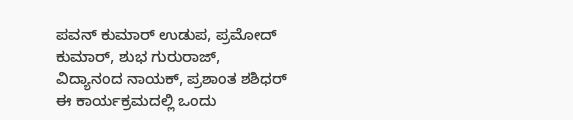ಪವನ್ ಕುಮಾರ್ ಉಡುಪ, ಪ್ರಮೋದ್ ಕುಮಾರ್, ಶುಭ ಗುರುರಾಜ್, ವಿದ್ಯಾನಂದ ನಾಯಕ್, ಪ್ರಶಾಂತ ಶಶಿಧರ್ ಈ ಕಾರ್ಯಕ್ರಮದಲ್ಲಿ ಒಂದು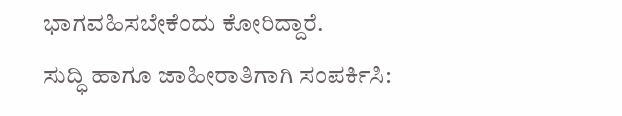ಭಾಗವಹಿಸಬೇಕೆಂದು ಕೋರಿದ್ದಾರೆ.
ಸುದ್ಧಿ ಹಾಗೂ ಜಾಹೀರಾತಿಗಾಗಿ ಸಂಪರ್ಕಿಸಿ: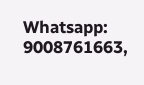Whatsapp: 9008761663,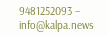9481252093 – info@kalpa.news